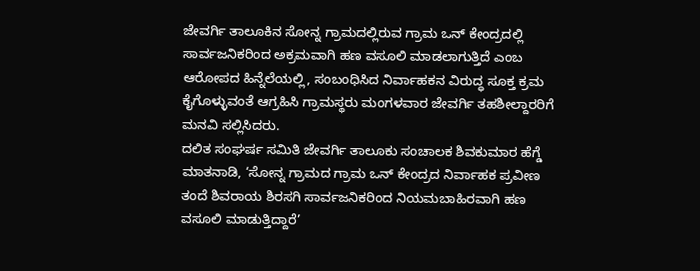ಜೇವರ್ಗಿ ತಾಲೂಕಿನ ಸೋನ್ನ ಗ್ರಾಮದಲ್ಲಿರುವ ಗ್ರಾಮ ಒನ್ ಕೇಂದ್ರದಲ್ಲಿ ಸಾರ್ವಜನಿಕರಿಂದ ಅಕ್ರಮವಾಗಿ ಹಣ ವಸೂಲಿ ಮಾಡಲಾಗುತ್ತಿದೆ ಎಂಬ ಆರೋಪದ ಹಿನ್ನೆಲೆಯಲ್ಲಿ, ಸಂಬಂಧಿಸಿದ ನಿರ್ವಾಹಕನ ವಿರುದ್ಧ ಸೂಕ್ತ ಕ್ರಮ ಕೈಗೊಳ್ಳುವಂತೆ ಆಗ್ರಹಿಸಿ ಗ್ರಾಮಸ್ಥರು ಮಂಗಳವಾರ ಜೇವರ್ಗಿ ತಹಶೀಲ್ದಾರರಿಗೆ ಮನವಿ ಸಲ್ಲಿಸಿದರು.
ದಲಿತ ಸಂಘರ್ಷ ಸಮಿತಿ ಜೇವರ್ಗಿ ತಾಲೂಕು ಸಂಚಾಲಕ ಶಿವಕುಮಾರ ಹೆಗ್ಡೆ ಮಾತನಾಡಿ, ‘ಸೋನ್ನ ಗ್ರಾಮದ ಗ್ರಾಮ ಒನ್ ಕೇಂದ್ರದ ನಿರ್ವಾಹಕ ಪ್ರವೀಣ ತಂದೆ ಶಿವರಾಯ ಶಿರಸಗಿ ಸಾರ್ವಜನಿಕರಿಂದ ನಿಯಮಬಾಹಿರವಾಗಿ ಹಣ ವಸೂಲಿ ಮಾಡುತ್ತಿದ್ದಾರೆ’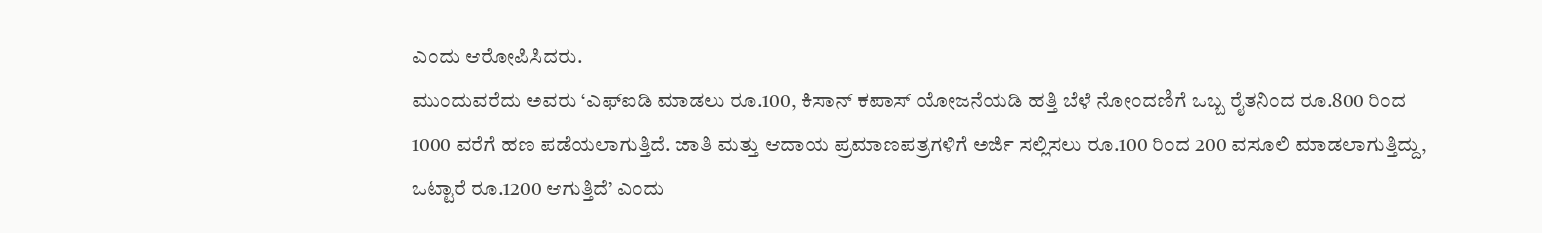ಎಂದು ಆರೋಪಿಸಿದರು.
ಮುಂದುವರೆದು ಅವರು ‘ಎಫ್ಐಡಿ ಮಾಡಲು ರೂ.100, ಕಿಸಾನ್ ಕಪಾಸ್ ಯೋಜನೆಯಡಿ ಹತ್ತಿ ಬೆಳೆ ನೋಂದಣಿಗೆ ಒಬ್ಬ ರೈತನಿಂದ ರೂ.800 ರಿಂದ 1000 ವರೆಗೆ ಹಣ ಪಡೆಯಲಾಗುತ್ತಿದೆ. ಜಾತಿ ಮತ್ತು ಆದಾಯ ಪ್ರಮಾಣಪತ್ರಗಳಿಗೆ ಅರ್ಜಿ ಸಲ್ಲಿಸಲು ರೂ.100 ರಿಂದ 200 ವಸೂಲಿ ಮಾಡಲಾಗುತ್ತಿದ್ದು, ಒಟ್ಟಾರೆ ರೂ.1200 ಆಗುತ್ತಿದೆ’ ಎಂದು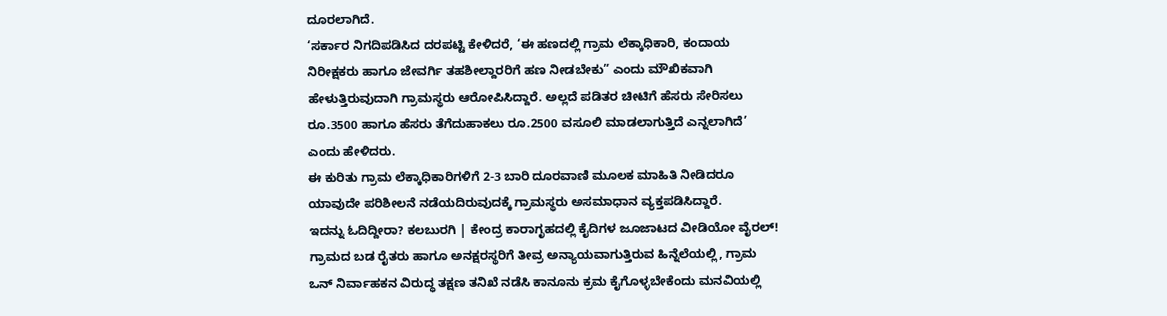ದೂರಲಾಗಿದೆ.
‘ಸರ್ಕಾರ ನಿಗದಿಪಡಿಸಿದ ದರಪಟ್ಟಿ ಕೇಳಿದರೆ, ‘ಈ ಹಣದಲ್ಲಿ ಗ್ರಾಮ ಲೆಕ್ಕಾಧಿಕಾರಿ, ಕಂದಾಯ ನಿರೀಕ್ಷಕರು ಹಾಗೂ ಜೇವರ್ಗಿ ತಹಶೀಲ್ದಾರರಿಗೆ ಹಣ ನೀಡಬೇಕು” ಎಂದು ಮೌಖಿಕವಾಗಿ ಹೇಳುತ್ತಿರುವುದಾಗಿ ಗ್ರಾಮಸ್ಥರು ಆರೋಪಿಸಿದ್ದಾರೆ. ಅಲ್ಲದೆ ಪಡಿತರ ಚೀಟಿಗೆ ಹೆಸರು ಸೇರಿಸಲು ರೂ.3500 ಹಾಗೂ ಹೆಸರು ತೆಗೆದುಹಾಕಲು ರೂ.2500 ವಸೂಲಿ ಮಾಡಲಾಗುತ್ತಿದೆ ಎನ್ನಲಾಗಿದೆ’ ಎಂದು ಹೇಳಿದರು.
ಈ ಕುರಿತು ಗ್ರಾಮ ಲೆಕ್ಕಾಧಿಕಾರಿಗಳಿಗೆ 2-3 ಬಾರಿ ದೂರವಾಣಿ ಮೂಲಕ ಮಾಹಿತಿ ನೀಡಿದರೂ ಯಾವುದೇ ಪರಿಶೀಲನೆ ನಡೆಯದಿರುವುದಕ್ಕೆ ಗ್ರಾಮಸ್ಥರು ಅಸಮಾಧಾನ ವ್ಯಕ್ತಪಡಿಸಿದ್ದಾರೆ.
ಇದನ್ನು ಓದಿದ್ದೀರಾ? ಕಲಬುರಗಿ | ಕೇಂದ್ರ ಕಾರಾಗೃಹದಲ್ಲಿ ಕೈದಿಗಳ ಜೂಜಾಟದ ವೀಡಿಯೋ ವೈರಲ್!
ಗ್ರಾಮದ ಬಡ ರೈತರು ಹಾಗೂ ಅನಕ್ಷರಸ್ಥರಿಗೆ ತೀವ್ರ ಅನ್ಯಾಯವಾಗುತ್ತಿರುವ ಹಿನ್ನೆಲೆಯಲ್ಲಿ, ಗ್ರಾಮ ಒನ್ ನಿರ್ವಾಹಕನ ವಿರುದ್ಧ ತಕ್ಷಣ ತನಿಖೆ ನಡೆಸಿ ಕಾನೂನು ಕ್ರಮ ಕೈಗೊಳ್ಳಬೇಕೆಂದು ಮನವಿಯಲ್ಲಿ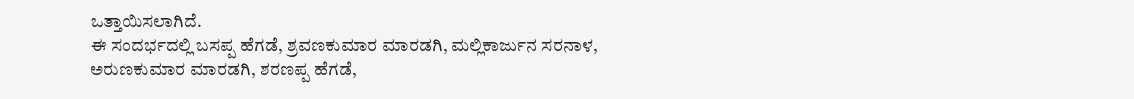ಒತ್ತಾಯಿಸಲಾಗಿದೆ.
ಈ ಸಂದರ್ಭದಲ್ಲಿ ಬಸಪ್ಪ ಹೆಗಡೆ, ಶ್ರವಣಕುಮಾರ ಮಾರಡಗಿ, ಮಲ್ಲಿಕಾರ್ಜುನ ಸರನಾಳ, ಅರುಣಕುಮಾರ ಮಾರಡಗಿ, ಶರಣಪ್ಪ ಹೆಗಡೆ,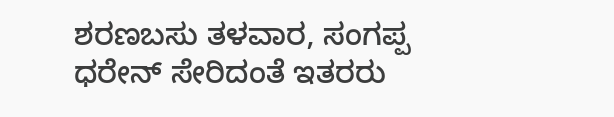ಶರಣಬಸು ತಳವಾರ, ಸಂಗಪ್ಪ ಧರೇನ್ ಸೇರಿದಂತೆ ಇತರರು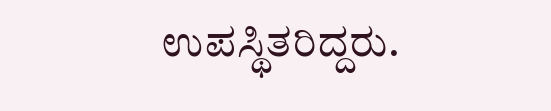ಉಪಸ್ಥಿತರಿದ್ದರು.